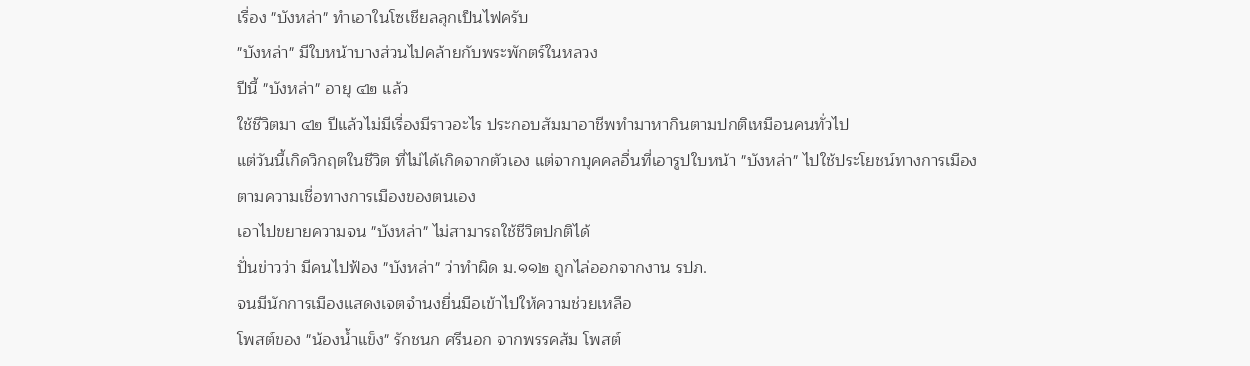เรื่อง "บังหล่า" ทำเอาในโซเชียลลุกเป็นไฟครับ
"บังหล่า" มีใบหน้าบางส่วนไปคล้ายกับพระพักตร์ในหลวง
ปีนี้ "บังหล่า" อายุ ๔๒ แล้ว
ใช้ชีวิตมา ๔๒ ปีแล้วไม่มีเรื่องมีราวอะไร ประกอบสัมมาอาชีพทำมาหากินตามปกติเหมือนคนทั่วไป
แต่วันนี้เกิดวิกฤตในชีวิต ที่ไม่ได้เกิดจากตัวเอง แต่จากบุคคลอื่นที่เอารูปใบหน้า "บังหล่า" ไปใช้ประโยชน์ทางการเมือง
ตามความเชื่อทางการเมืองของตนเอง
เอาไปขยายความจน "บังหล่า" ไม่สามารถใช้ชีวิตปกติได้
ปั่นข่าวว่า มีคนไปฟ้อง "บังหล่า" ว่าทำผิด ม.๑๑๒ ถูกไล่ออกจากงาน รปภ.
จนมีนักการเมืองแสดงเจตจำนงยื่นมือเข้าไปให้ความช่วยเหลือ
โพสต์ของ "น้องน้ำแข็ง" รักชนก ศรีนอก จากพรรคส้ม โพสต์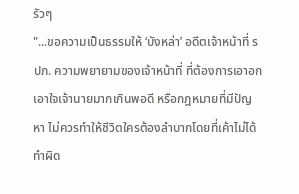รัวๆ
"...ขอความเป็นธรรมให้ ‘บังหล่า’ อดีตเจ้าหน้าที่ รปภ. ความพยายามของเจ้าหน้าที่ ที่ต้องการเอาอกเอาใจเจ้านายมากเกินพอดี หรือกฎหมายที่มีปัญหา ไม่ควรทำให้ชีวิตใครต้องลำบากโดยที่เค้าไม่ได้ทำผิด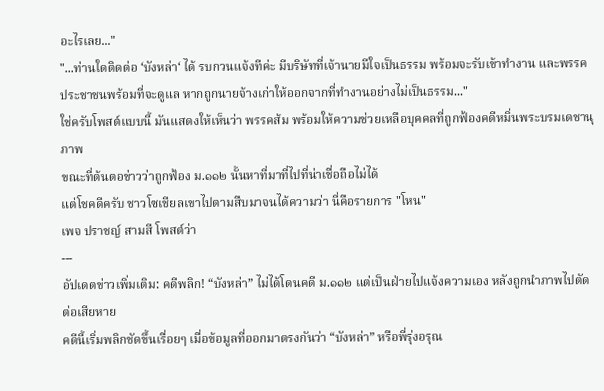อะไรเลย..."
"...ท่านใดติดต่อ ‘บังหล่า‘ ได้ รบกวนแจ้งทีค่ะ มีบริษัทที่เจ้านายมีใจเป็นธรรม พร้อมจะรับเข้าทำงาน และพรรคประชาชนพร้อมที่จะดูแล หากถูกนายจ้างเก่าให้ออกจากที่ทำงานอย่างไม่เป็นธรรม..."
ใช่ครับโพสต์แบบนี้ มันแสดงให้เห็นว่า พรรคส้ม พร้อมให้ความช่วยเหลือบุคคลที่ถูกฟ้องคดีหมิ่นพระบรมเดชานุภาพ
ขณะที่ต้นตอข่าวว่าถูกฟ้อง ม.๑๑๒ นั้นหาที่มาที่ไปที่น่าเชื่อถือไม่ได้
แต่โชคดีครับ ชาวโซเชียลเขาไปตามสืบมาจนได้ความว่า นี่คือรายการ "โหน"
เพจ ปราชญ์ สามสี โพสต์ว่า
---
อัปเดตข่าวเพิ่มเติม: คดีพลิก! “บังหล่า” ไม่ได้โดนคดี ม.๑๑๒ แต่เป็นฝ่ายไปแจ้งความเอง หลังถูกนำภาพไปตัดต่อเสียหาย
คดีนี้เริ่มพลิกชัดขึ้นเรื่อยๆ เมื่อข้อมูลที่ออกมาตรงกันว่า “บังหล่า” หรือพี่รุ่งอรุณ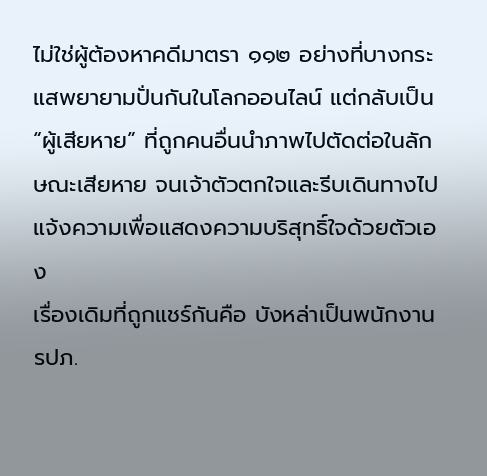ไม่ใช่ผู้ต้องหาคดีมาตรา ๑๑๒ อย่างที่บางกระแสพยายามปั่นกันในโลกออนไลน์ แต่กลับเป็น “ผู้เสียหาย” ที่ถูกคนอื่นนำภาพไปตัดต่อในลักษณะเสียหาย จนเจ้าตัวตกใจและรีบเดินทางไปแจ้งความเพื่อแสดงความบริสุทธิ์ใจด้วยตัวเอง
เรื่องเดิมที่ถูกแชร์กันคือ บังหล่าเป็นพนักงาน รปภ.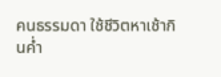คนธรรมดา ใช้ชีวิตหาเช้ากินค่ำ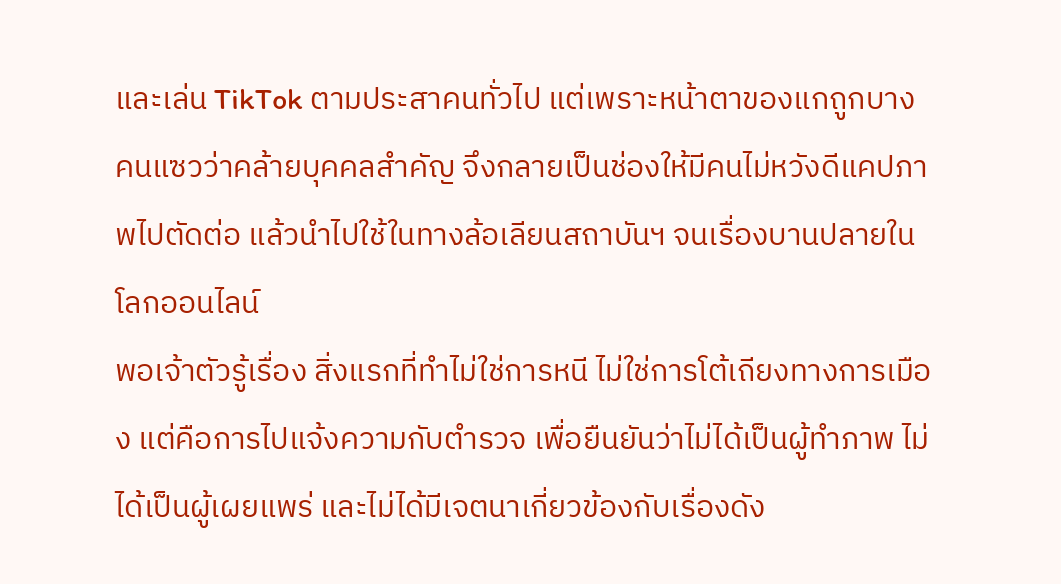และเล่น TikTok ตามประสาคนทั่วไป แต่เพราะหน้าตาของแกถูกบางคนแซวว่าคล้ายบุคคลสำคัญ จึงกลายเป็นช่องให้มีคนไม่หวังดีแคปภาพไปตัดต่อ แล้วนำไปใช้ในทางล้อเลียนสถาบันฯ จนเรื่องบานปลายในโลกออนไลน์
พอเจ้าตัวรู้เรื่อง สิ่งแรกที่ทำไม่ใช่การหนี ไม่ใช่การโต้เถียงทางการเมือง แต่คือการไปแจ้งความกับตำรวจ เพื่อยืนยันว่าไม่ได้เป็นผู้ทำภาพ ไม่ได้เป็นผู้เผยแพร่ และไม่ได้มีเจตนาเกี่ยวข้องกับเรื่องดัง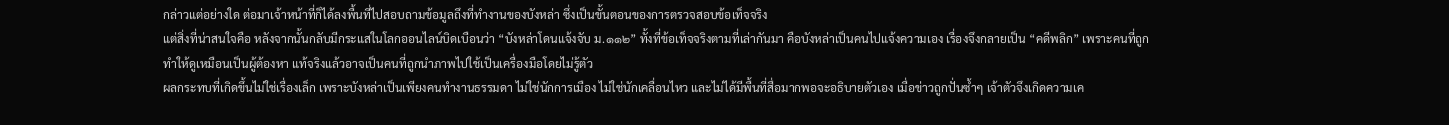กล่าวแต่อย่างใด ต่อมาเจ้าหน้าที่ก็ได้ลงพื้นที่ไปสอบถามข้อมูลถึงที่ทำงานของบังหล่า ซึ่งเป็นขั้นตอนของการตรวจสอบข้อเท็จจริง
แต่สิ่งที่น่าสนใจคือ หลังจากนั้นกลับมีกระแสในโลกออนไลน์บิดเบือนว่า “บังหล่าโดนแจ้งจับ ม.๑๑๒” ทั้งที่ข้อเท็จจริงตามที่เล่ากันมา คือบังหล่าเป็นคนไปแจ้งความเอง เรื่องจึงกลายเป็น “คดีพลิก” เพราะคนที่ถูกทำให้ดูเหมือนเป็นผู้ต้องหา แท้จริงแล้วอาจเป็นคนที่ถูกนำภาพไปใช้เป็นเครื่องมือโดยไม่รู้ตัว
ผลกระทบที่เกิดขึ้นไม่ใช่เรื่องเล็ก เพราะบังหล่าเป็นเพียงคนทำงานธรรมดา ไม่ใช่นักการเมือง ไม่ใช่นักเคลื่อนไหว และไม่ได้มีพื้นที่สื่อมากพอจะอธิบายตัวเอง เมื่อข่าวถูกปั่นซ้ำๆ เจ้าตัวจึงเกิดความเค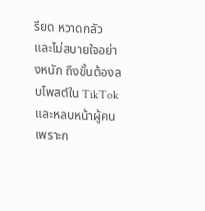รียด หวาดกลัว และไม่สบายใจอย่างหนัก ถึงขั้นต้องลบโพสต์ใน TikTok และหลบหน้าผู้คน เพราะก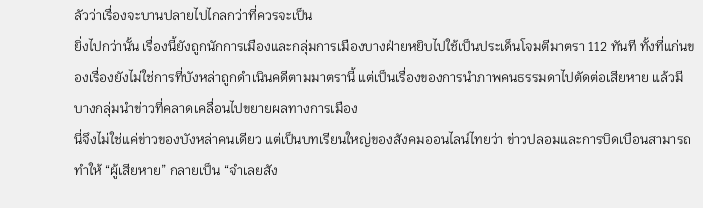ลัวว่าเรื่องจะบานปลายไปไกลกว่าที่ควรจะเป็น
ยิ่งไปกว่านั้น เรื่องนี้ยังถูกนักการเมืองและกลุ่มการเมืองบางฝ่ายหยิบไปใช้เป็นประเด็นโจมตีมาตรา 112 ทันที ทั้งที่แก่นของเรื่องยังไม่ใช่การที่บังหล่าถูกดำเนินคดีตามมาตรานี้ แต่เป็นเรื่องของการนำภาพคนธรรมดาไปตัดต่อเสียหาย แล้วมีบางกลุ่มนำข่าวที่คลาดเคลื่อนไปขยายผลทางการเมือง
นี่จึงไม่ใช่แค่ข่าวของบังหล่าคนเดียว แต่เป็นบทเรียนใหญ่ของสังคมออนไลน์ไทยว่า ข่าวปลอมและการบิดเบือนสามารถทำให้ “ผู้เสียหาย” กลายเป็น “จำเลยสัง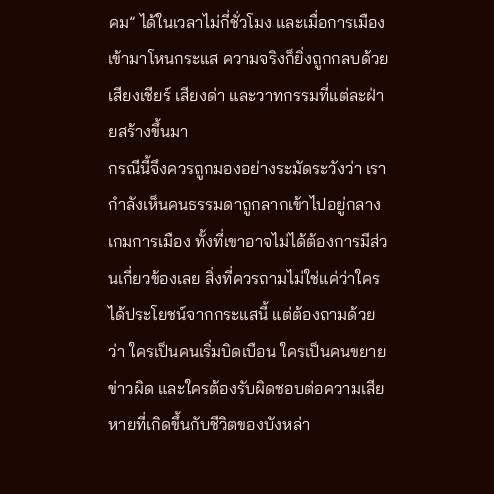คม” ได้ในเวลาไม่กี่ชั่วโมง และเมื่อการเมืองเข้ามาโหนกระแส ความจริงก็ยิ่งถูกกลบด้วยเสียงเชียร์ เสียงด่า และวาทกรรมที่แต่ละฝ่ายสร้างขึ้นมา
กรณีนี้จึงควรถูกมองอย่างระมัดระวังว่า เรากำลังเห็นคนธรรมดาถูกลากเข้าไปอยู่กลางเกมการเมือง ทั้งที่เขาอาจไม่ได้ต้องการมีส่วนเกี่ยวข้องเลย สิ่งที่ควรถามไม่ใช่แค่ว่าใครได้ประโยชน์จากกระแสนี้ แต่ต้องถามด้วยว่า ใครเป็นคนเริ่มบิดเบือน ใครเป็นคนขยายข่าวผิด และใครต้องรับผิดชอบต่อความเสียหายที่เกิดขึ้นกับชีวิตของบังหล่า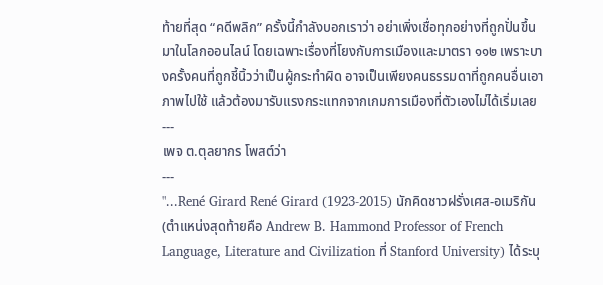ท้ายที่สุด “คดีพลิก” ครั้งนี้กำลังบอกเราว่า อย่าเพิ่งเชื่อทุกอย่างที่ถูกปั่นขึ้นมาในโลกออนไลน์ โดยเฉพาะเรื่องที่โยงกับการเมืองและมาตรา ๑๑๒ เพราะบางครั้งคนที่ถูกชี้นิ้วว่าเป็นผู้กระทำผิด อาจเป็นเพียงคนธรรมดาที่ถูกคนอื่นเอาภาพไปใช้ แล้วต้องมารับแรงกระแทกจากเกมการเมืองที่ตัวเองไม่ได้เริ่มเลย
---
เพจ ต.ตุลยากร โพสต์ว่า
---
"...René Girard René Girard (1923-2015) นักคิดชาวฝรั่งเศส-อเมริกัน (ตำแหน่งสุดท้ายคือ Andrew B. Hammond Professor of French Language, Literature and Civilization ที่ Stanford University) ได้ระบุ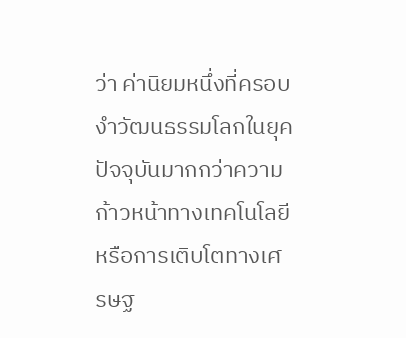ว่า ค่านิยมหนึ่งที่ครอบงำวัฒนธรรมโลกในยุคปัจจุบันมากกว่าความก้าวหน้าทางเทคโนโลยีหรือการเติบโตทางเศรษฐ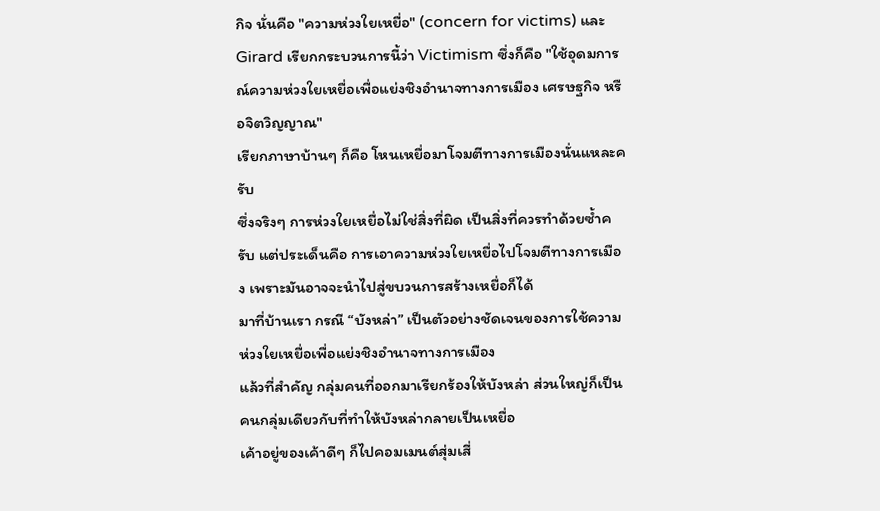กิจ นั่นคือ "ความห่วงใยเหยื่อ" (concern for victims) และ Girard เรียกกระบวนการนี้ว่า Victimism ซึ่งก็คือ "ใช้อุดมการณ์ความห่วงใยเหยื่อเพื่อแย่งชิงอำนาจทางการเมือง เศรษฐกิจ หรือจิตวิญญาณ"
เรียกภาษาบ้านๆ ก็คือ โหนเหยื่อมาโจมตีทางการเมืองนั่นแหละครับ
ซึ่งจริงๆ การห่วงใยเหยื่อไม่ใช่สิ่งที่ผิด เป็นสิ่งที่ควรทำด้วยซ้ำครับ แต่ประเด็นคือ การเอาความห่วงใยเหยื่อไปโจมตีทางการเมือง เพราะมันอาจจะนำไปสู่ขบวนการสร้างเหยื่อก็ได้
มาที่บ้านเรา กรณี “บังหล่า” เป็นตัวอย่างชัดเจนของการใช้ความห่วงใยเหยื่อเพื่อแย่งชิงอำนาจทางการเมือง
แล้วที่สำคัญ กลุ่มคนที่ออกมาเรียกร้องให้บังหล่า ส่วนใหญ่ก็เป็นคนกลุ่มเดียวกับที่ทำให้บังหล่ากลายเป็นเหยื่อ
เค้าอยู่ของเค้าดีๆ ก็ไปคอมเมนต์สุ่มเสี่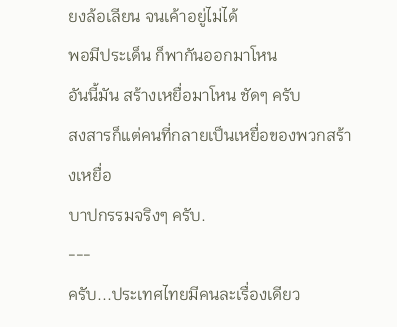ยงล้อเลียน จนเค้าอยู่ไม่ได้
พอมีประเด็น ก็พากันออกมาโหน
อันนี้มัน สร้างเหยื่อมาโหน ชัดๆ ครับ
สงสารก็แต่คนที่กลายเป็นเหยื่อของพวกสร้างเหยื่อ
บาปกรรมจริงๆ ครับ.
---
ครับ...ประเทศไทยมีคนละเรื่องเดียว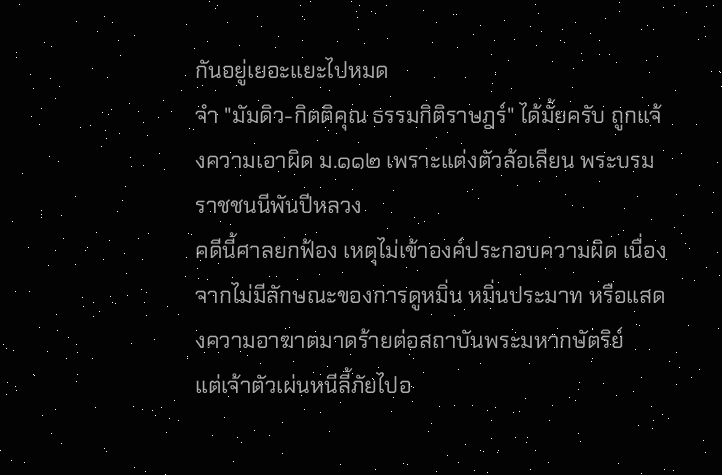กันอยู่เยอะแยะไปหมด
จำ "มัมดิว-กิตติคุณ ธรรมกิติราษฎร์" ได้มั้ยครับ ถูกแจ้งความเอาผิด ม.๑๑๒ เพราะแต่งตัวล้อเลียน พระบรมราชชนนีพันปีหลวง
คดีนี้ศาลยกฟ้อง เหตุไม่เข้าองค์ประกอบความผิด เนื่องจากไม่มีลักษณะของการดูหมิ่น หมิ่นประมาท หรือแสดงความอาฆาตมาดร้ายต่อสถาบันพระมหากษัตริย์
แต่เจ้าตัวเผ่นหนีลี้ภัยไปอ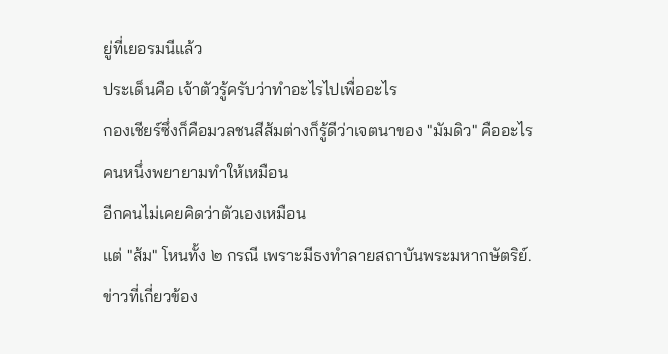ยู่ที่เยอรมนีแล้ว
ประเด็นคือ เจ้าตัวรู้ครับว่าทำอะไรไปเพื่ออะไร
กองเชียร์ซึ่งก็คือมวลชนสีส้มต่างก็รู้ดีว่าเจตนาของ "มัมดิว" คืออะไร
คนหนึ่งพยายามทำให้เหมือน
อีกคนไม่เคยคิดว่าตัวเองเหมือน
แต่ "ส้ม" โหนทั้ง ๒ กรณี เพราะมีธงทำลายสถาบันพระมหากษัตริย์.
ข่าวที่เกี่ยวข้อง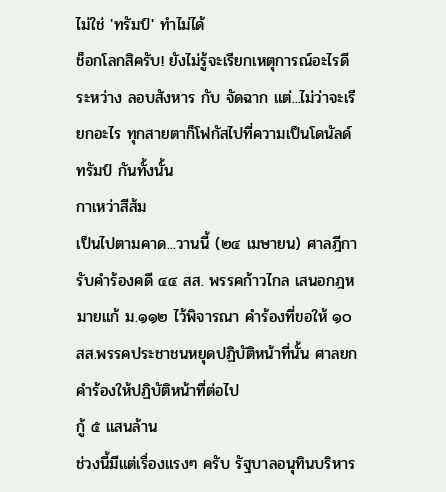ไม่ใช่ 'ทรัมป์' ทำไม่ได้
ช็อกโลกสิครับ! ยังไม่รู้จะเรียกเหตุการณ์อะไรดี ระหว่าง ลอบสังหาร กับ จัดฉาก แต่...ไม่ว่าจะเรียกอะไร ทุกสายตาก็โฟกัสไปที่ความเป็นโดนัลด์ ทรัมป์ กันทั้งนั้น
กาเหว่าสีส้ม
เป็นไปตามคาด...วานนี้ (๒๔ เมษายน) ศาลฎีการับคำร้องคดี ๔๔ สส. พรรคก้าวไกล เสนอกฎหมายแก้ ม.๑๑๒ ไว้พิจารณา คำร้องที่ขอให้ ๑๐ สส.พรรคประชาชนหยุดปฏิบัติหน้าที่นั้น ศาลยกคำร้องให้ปฏิบัติหน้าที่ต่อไป
กู้ ๕ แสนล้าน
ช่วงนี้มีแต่เรื่องแรงๆ ครับ รัฐบาลอนุทินบริหาร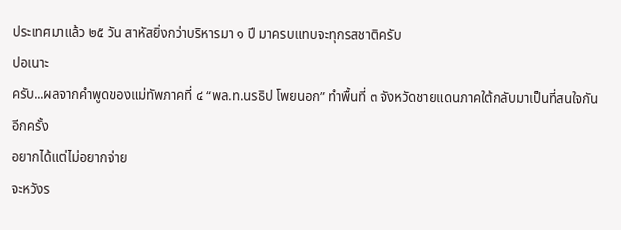ประเทศมาแล้ว ๒๕ วัน สาหัสยิ่งกว่าบริหารมา ๑ ปี มาครบแทบจะทุกรสชาติครับ
ปอเนาะ
ครับ...ผลจากคำพูดของแม่ทัพภาคที่ ๔ “พล.ท.นรธิป โพยนอก” ทำพื้นที่ ๓ จังหวัดชายแดนภาคใต้กลับมาเป็นที่สนใจกันอีกครั้ง
อยากได้แต่ไม่อยากจ่าย
จะหวังร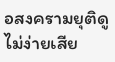อสงครามยุติดูไม่ง่ายเสีย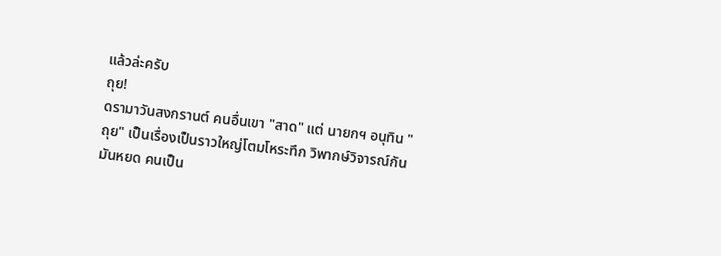แล้วล่ะครับ
ถุย!
ดรามาวันสงกรานต์ คนอื่นเขา "สาด" แต่ นายกฯ อนุทิน "ถุย" เป็นเรื่องเป็นราวใหญ่โตมโหระทึก วิพากษ์วิจารณ์กันมันหยด คนเป็น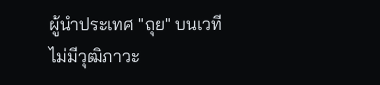ผู้นำประเทศ "ถุย" บนเวที ไม่มีวุฒิภาวะ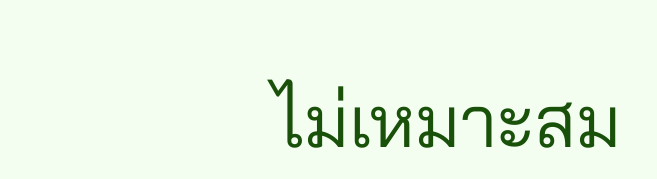ไม่เหมาะสม